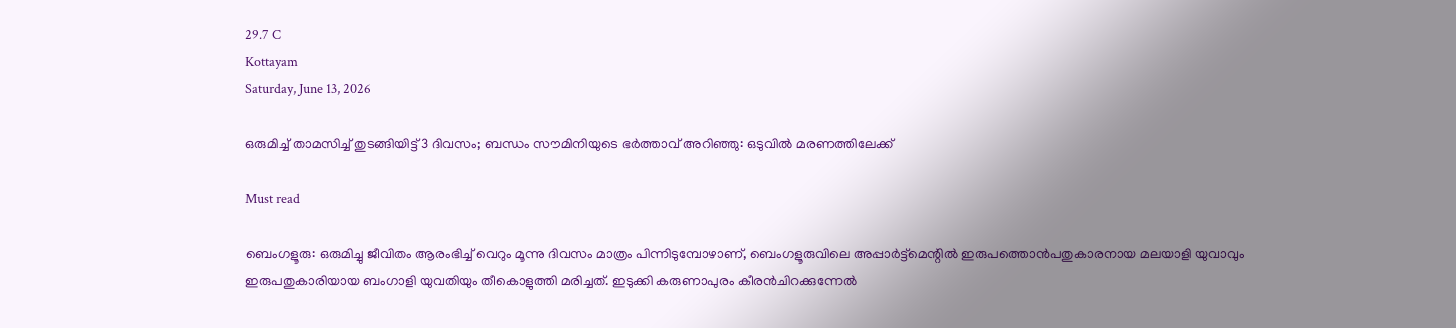29.7 C
Kottayam
Saturday, June 13, 2026

ഒരുമിച്ച് താമസിച്ച് തുടങ്ങിയിട്ട്‌ 3 ദിവസം; ബന്ധം സൗമിനിയുടെ ഭര്‍ത്താവ് അറിഞ്ഞു: ഒടുവില്‍ മരണത്തിലേക്ക്

Must read

ബെംഗളൂരു: ഒരുമിച്ചു ജീവിതം ആരംഭിച്ച് വെറും മൂന്നു ദിവസം മാത്രം പിന്നിടുമ്പോഴാണ്, ബെംഗളൂരുവിലെ അപ്പാർട്ട്മെന്റിൽ ഇരുപത്തൊൻപതുകാരനായ മലയാളി യുവാവും ഇരുപതുകാരിയായ ബംഗാളി യുവതിയും തീകൊളുത്തി മരിച്ചത്. ഇടുക്കി കരുണാപുരം കീരൻചിറക്കുന്നേൽ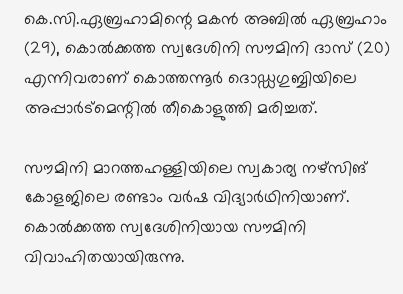കെ.സി.ഏബ്രഹാമിന്റെ മകൻ അബിൽ ഏബ്രഹാം (29), കൊൽക്കത്ത സ്വദേശിനി സൗമിനി ദാസ് (20) എന്നിവരാണ് കൊത്തന്നൂർ ദൊഡ്ഡഗുബ്ബിയിലെ അപ്പാർട്മെന്റിൽ തീകൊളുത്തി മരിച്ചത്.

സൗമിനി മാറത്തഹള്ളിയിലെ സ്വകാര്യ നഴ്സിങ് കോളജിലെ രണ്ടാം വർഷ വിദ്യാർഥിനിയാണ്. കൊൽക്കത്ത സ്വദേശിനിയായ സൗമിനി വിവാഹിതയായിരുന്നു.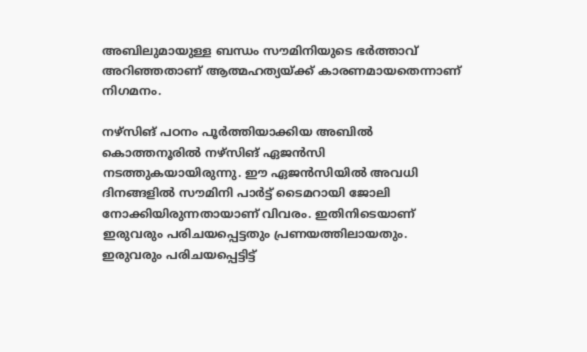അബിലുമായുള്ള ബന്ധം സൗമിനിയുടെ ഭര്‍ത്താവ് അറിഞ്ഞതാണ് ആത്മഹത്യയ്ക്ക് കാരണമായതെന്നാണ് നിഗമനം.

നഴ്സിങ് പഠനം പൂർത്തിയാക്കിയ അബിൽ കൊത്തനൂരില്‍ നഴ്സിങ് ഏജന്‍സി നടത്തുകയായിരുന്നു. ഈ ഏജന്‍സിയില്‍ അവധി ദിനങ്ങളിൽ സൗമിനി പാര്‍ട്ട് ടൈമറായി ജോലി നോക്കിയിരുന്നതായാണ് വിവരം. ഇതിനിടെയാണ് ഇരുവരും പരിചയപ്പെട്ടതും പ്രണയത്തിലായതും. ഇരുവരും പരിചയപ്പെട്ടിട്ട്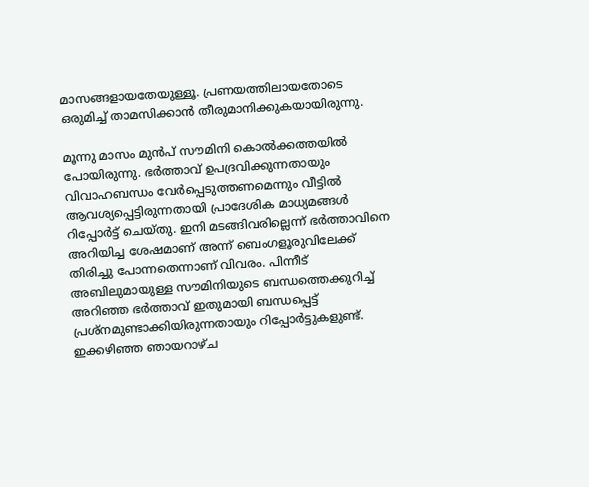മാസങ്ങളായതേയുള്ളൂ. പ്രണയത്തിലായതോടെ ഒരുമിച്ച് താമസിക്കാൻ തീരുമാനിക്കുകയായിരുന്നു.

മൂന്നു മാസം മുൻപ് സൗമിനി കൊൽക്കത്തയിൽ പോയിരുന്നു. ഭർത്താവ് ഉപദ്രവിക്കുന്നതായും വിവാഹബന്ധം വേർപ്പെടുത്തണമെന്നും വീട്ടിൽ ആവശ്യപ്പെട്ടിരുന്നതായി പ്രാദേശിക മാധ്യമങ്ങൾ റിപ്പോർട്ട് ചെയ്തു. ഇനി മടങ്ങിവരില്ലെന്ന് ഭർത്താവിനെ അറിയിച്ച ശേഷമാണ് അന്ന് ബെംഗളൂരുവിലേക്ക് തിരിച്ചു പോന്നതെന്നാണ് വിവരം. പിന്നീട് അബിലുമായുള്ള സൗമിനിയുടെ ബന്ധത്തെക്കുറിച്ച് അറിഞ്ഞ ഭർത്താവ് ഇതുമായി ബന്ധപ്പെട്ട് പ്രശ്നമുണ്ടാക്കിയിരുന്നതായും റിപ്പോർട്ടുകളുണ്ട്. ഇക്കഴിഞ്ഞ ഞായറാഴ്ച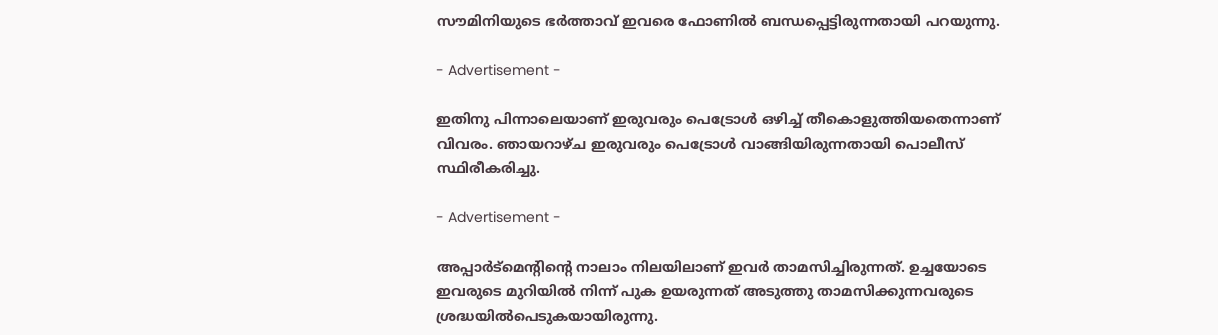സൗമിനിയുടെ ഭർത്താവ് ഇവരെ ഫോണിൽ ബന്ധപ്പെട്ടിരുന്നതായി പറയുന്നു.

- Advertisement -

ഇതിനു പിന്നാലെയാണ് ഇരുവരും പെട്രോൾ ഒഴിച്ച് തീകൊളുത്തിയതെന്നാണ് വിവരം. ഞായറാഴ്ച ഇരുവരും പെട്രോൾ വാങ്ങിയിരുന്നതായി പൊലീസ് സ്ഥിരീകരിച്ചു.

- Advertisement -

അപ്പാർട്മെന്റിന്റെ നാലാം നിലയിലാണ് ഇവർ താമസിച്ചിരുന്നത്. ഉച്ചയോടെ ഇവരുടെ മുറിയിൽ നിന്ന് പുക ഉയരുന്നത് അടുത്തു താമസിക്കുന്നവരുടെ ശ്രദ്ധയിൽപെടുകയായിരുന്നു.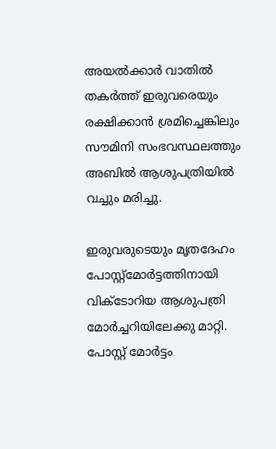അയൽക്കാർ വാതിൽ തകർത്ത് ഇരുവരെയും രക്ഷിക്കാൻ ശ്രമിച്ചെങ്കിലും സൗമിനി സംഭവസ്ഥലത്തും അബിൽ ആശുപത്രിയിൽ വച്ചും മരിച്ചു.

ഇരുവരുടെയും മൃതദേഹം പോസ്റ്റ്മോർട്ടത്തിനായി വിക്ടോറിയ ആശുപത്രി മോർച്ചറിയിലേക്കു മാറ്റി. പോസ്റ്റ് മോര്‍ട്ടം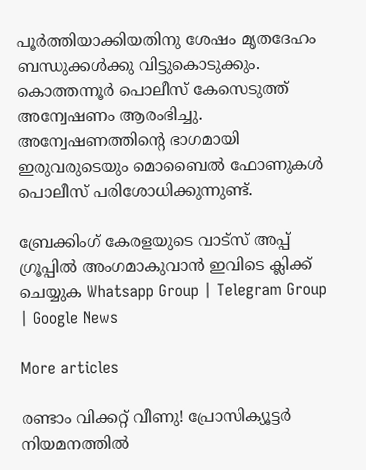പൂര്‍ത്തിയാക്കിയതിനു ശേഷം മൃതദേഹം ബന്ധുക്കള്‍ക്കു വിട്ടുകൊടുക്കും. കൊത്തന്നൂർ പൊലീസ് കേസെടുത്ത് അന്വേഷണം ആരംഭിച്ചു. അന്വേഷണത്തിന്റെ ഭാഗമായി ഇരുവരുടെയും മൊബൈൽ ഫോണുകൾ പൊലീസ് പരിശോധിക്കുന്നുണ്ട്.

ബ്രേക്കിംഗ് കേരളയുടെ വാട്സ് അപ്പ് ഗ്രൂപ്പിൽ അംഗമാകുവാൻ ഇവിടെ ക്ലിക്ക് ചെയ്യുക Whatsapp Group | Telegram Group | Google News

More articles

രണ്ടാം വിക്കറ്റ് വീണു! പ്രോസിക്യൂട്ടർ നിയമനത്തിൽ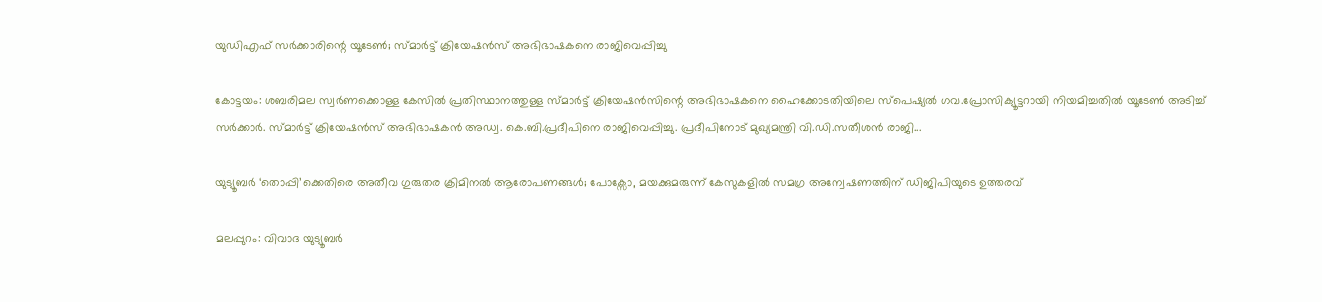യുഡിഎഫ് സർക്കാരിന്റെ യൂടേൺ; സ്മാർട്ട് ക്രിയേഷൻസ് അഭിഭാഷകനെ രാജിവെപ്പിച്ചു

കോട്ടയം: ശബരിമല സ്വർണക്കൊള്ള കേസിൽ പ്രതിസ്ഥാനത്തുള്ള സ്മാർട്ട് ക്രിയേഷൻസിന്റെ അഭിഭാഷകനെ ഹൈക്കോടതിയിലെ സ്‌പെഷ്യൽ ഗവ.പ്രോസിക്യൂട്ടറായി നിയമിച്ചതിൽ യൂടേൺ അടിച്ച് സർക്കാർ. സ്മാർട്ട് ക്രിയേഷൻസ് അഭിഭാഷകൻ അഡ്വ. കെ.ബി.പ്രദീപിനെ രാജിവെപ്പിച്ചു. പ്രദീപിനോട് മുഖ്യമന്ത്രി വി.ഡി.സതീശൻ രാജി...

യുട്യൂബർ ‘തൊപ്പി’ക്കെതിരെ അതീവ ഗുരുതര ക്രിമിനൽ ആരോപണങ്ങൾ; പോക്സോ, മയക്കുമരുന്ന് കേസുകളിൽ സമഗ്ര അന്വേഷണത്തിന് ഡിജിപിയുടെ ഉത്തരവ്

മലപ്പുറം: വിവാദ യുട്യൂബർ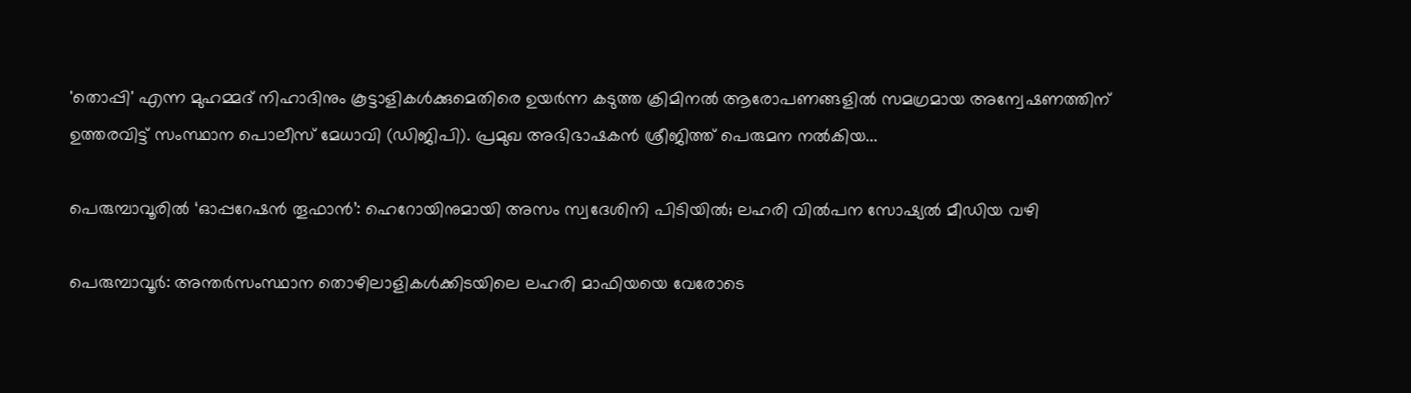'തൊപ്പി' എന്ന മുഹമ്മദ് നിഹാദിനും കൂട്ടാളികൾക്കുമെതിരെ ഉയർന്ന കടുത്ത ക്രിമിനൽ ആരോപണങ്ങളിൽ സമഗ്രമായ അന്വേഷണത്തിന് ഉത്തരവിട്ട് സംസ്ഥാന പൊലീസ് മേധാവി (ഡിജിപി). പ്രമുഖ അഭിഭാഷകൻ ശ്രീജിത്ത് പെരുമന നൽകിയ...

പെരുമ്പാവൂരിൽ ‘ഓപ്പറേഷൻ തൂഫാൻ’: ഹെറോയിനുമായി അസം സ്വദേശിനി പിടിയിൽ; ലഹരി വിൽപന സോഷ്യൽ മീഡിയ വഴി

പെരുമ്പാവൂർ: അന്തർസംസ്ഥാന തൊഴിലാളികൾക്കിടയിലെ ലഹരി മാഫിയയെ വേരോടെ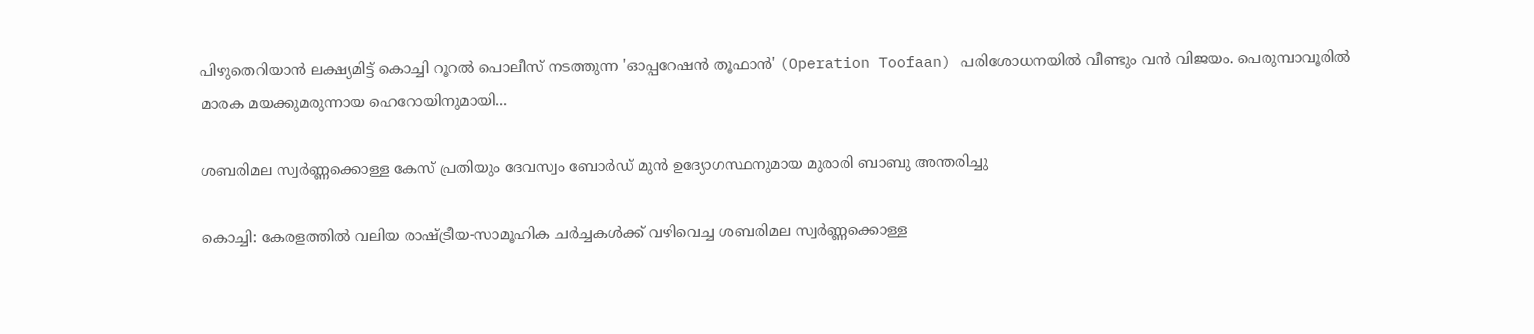പിഴുതെറിയാൻ ലക്ഷ്യമിട്ട് കൊച്ചി റൂറൽ പൊലീസ് നടത്തുന്ന 'ഓപ്പറേഷൻ തൂഫാൻ' (Operation Toofaan) പരിശോധനയിൽ വീണ്ടും വൻ വിജയം. പെരുമ്പാവൂരിൽ മാരക മയക്കുമരുന്നായ ഹെറോയിനുമായി...

ശബരിമല സ്വർണ്ണക്കൊള്ള കേസ് പ്രതിയും ദേവസ്വം ബോർഡ് മുൻ ഉദ്യോഗസ്ഥനുമായ മുരാരി ബാബു അന്തരിച്ചു

കൊച്ചി: കേരളത്തിൽ വലിയ രാഷ്ട്രീയ-സാമൂഹിക ചർച്ചകൾക്ക് വഴിവെച്ച ശബരിമല സ്വർണ്ണക്കൊള്ള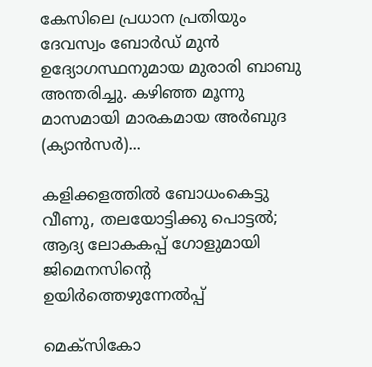കേസിലെ പ്രധാന പ്രതിയും ദേവസ്വം ബോർഡ് മുൻ ഉദ്യോഗസ്ഥനുമായ മുരാരി ബാബു അന്തരിച്ചു. കഴിഞ്ഞ മൂന്നു മാസമായി മാരകമായ അർബുദ (ക്യാൻസർ)...

കളിക്കളത്തില്‍ ബോധംകെട്ടു വീണു, തലയോട്ടിക്കു പൊട്ടൽ; ആദ്യ ലോകകപ്പ് ഗോളുമായി ജിമെനസിന്റെ ഉയിർത്തെഴുന്നേൽപ്പ്

മെക്‌സികോ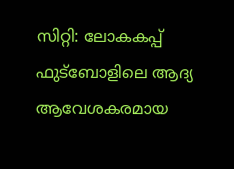സിറ്റി: ലോകകപ്പ് ഫുട്‌ബോളിലെ ആദ്യ ആവേശകരമായ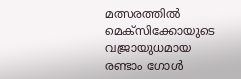മത്സരത്തിൽ മെക്‌സിക്കോയുടെ വജ്രായുധമായ രണ്ടാം ഗോൾ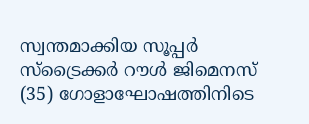സ്വന്തമാക്കിയ സൂപ്പർ സ്‌ട്രൈക്കർ റൗൾ ജിമെനസ് (35) ഗോളാഘോഷത്തിനിടെ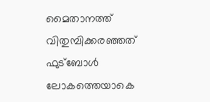മൈതാനത്ത് വിതുമ്പിക്കരഞ്ഞത് ഫുട്ബോൾ ലോകത്തെയാകെ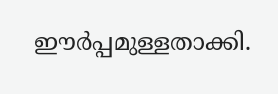ഈർപ്പമുള്ളതാക്കി.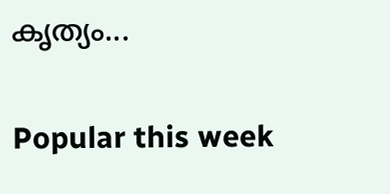കൃത്യം...

Popular this week